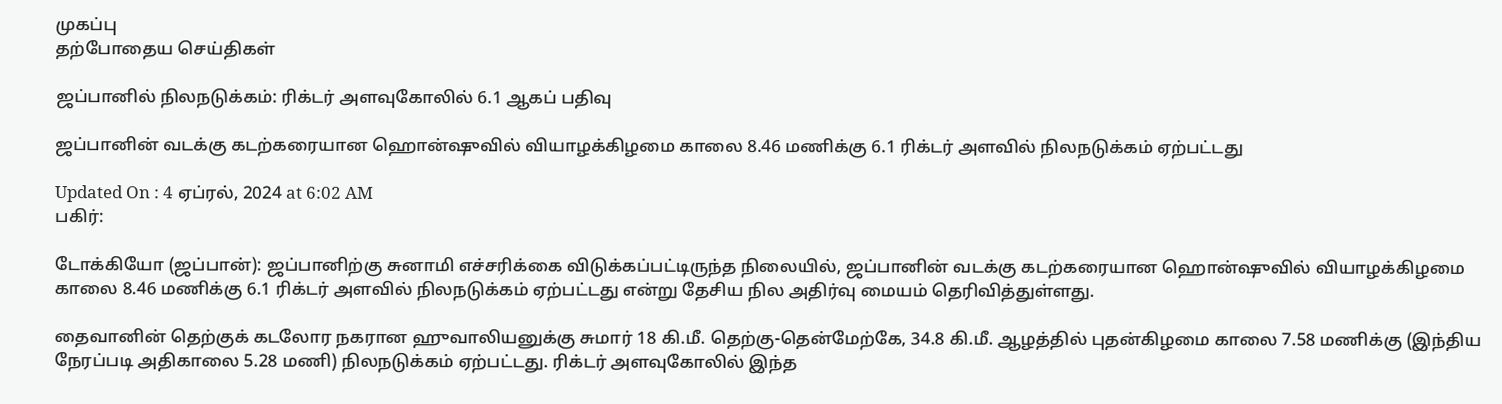முகப்பு
தற்போதைய செய்திகள்

ஜப்பானில் நிலநடுக்கம்: ரிக்டர் அளவுகோலில் 6.1 ஆகப் பதிவு

ஜப்பானின் வடக்கு கடற்கரையான ஹொன்ஷுவில் வியாழக்கிழமை காலை 8.46 மணிக்கு 6.1 ரிக்டர் அளவில் நிலநடுக்கம் ஏற்பட்டது

Updated On : 4 ஏப்ரல், 2024 at 6:02 AM
பகிர்:

டோக்கியோ (ஜப்பான்): ஜப்பானிற்கு சுனாமி எச்சரிக்கை விடுக்கப்பட்டிருந்த நிலையில், ஜப்பானின் வடக்கு கடற்கரையான ஹொன்ஷுவில் வியாழக்கிழமை காலை 8.46 மணிக்கு 6.1 ரிக்டர் அளவில் நிலநடுக்கம் ஏற்பட்டது என்று தேசிய நில அதிர்வு மையம் தெரிவித்துள்ளது.

தைவானின் தெற்குக் கடலோர நகரான ஹுவாலியனுக்கு சுமார் 18 கி.மீ. தெற்கு-தென்மேற்கே, 34.8 கி.மீ. ஆழத்தில் புதன்கிழமை காலை 7.58 மணிக்கு (இந்திய நேரப்படி அதிகாலை 5.28 மணி) நிலநடுக்கம் ஏற்பட்டது. ரிக்டர் அளவுகோலில் இந்த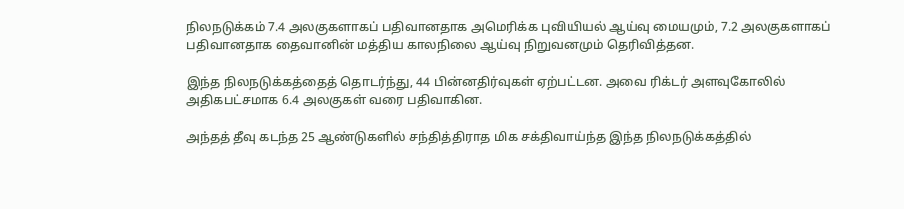நிலநடுக்கம் 7.4 அலகுகளாகப் பதிவானதாக அமெரிக்க புவியியல் ஆய்வு மையமும், 7.2 அலகுகளாகப் பதிவானதாக தைவானின் மத்திய காலநிலை ஆய்வு நிறுவனமும் தெரிவித்தன.

இந்த நிலநடுக்கத்தைத் தொடர்ந்து, 44 பின்னதிர்வுகள் ஏற்பட்டன. அவை ரிக்டர் அளவுகோலில் அதிகபட்சமாக 6.4 அலகுகள் வரை பதிவாகின.

அந்தத் தீவு கடந்த 25 ஆண்டுகளில் சந்தித்திராத மிக சக்திவாய்ந்த இந்த நிலநடுக்கத்தில்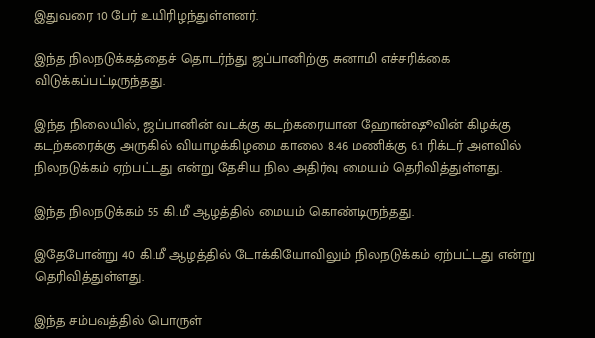இதுவரை 10 பேர் உயிரிழந்துள்ளனர்.

இந்த நிலநடுக்கத்தைச் தொடர்ந்து ஜப்பானிற்கு சுனாமி எச்சரிக்கை விடுக்கப்பட்டிருந்தது.

இந்த நிலையில், ஜப்பானின் வடக்கு கடற்கரையான ஹோன்ஷூவின் கிழக்கு கடற்கரைக்கு அருகில் வியாழக்கிழமை காலை 8.46 மணிக்கு 6.1 ரிக்டர் அளவில் நிலநடுக்கம் ஏற்பட்டது என்று தேசிய நில அதிர்வு மையம் தெரிவித்துள்ளது.

இந்த நிலநடுக்கம் 55 கி.மீ ஆழத்தில் மையம் கொண்டிருந்தது.

இதேபோன்று 40 கி.மீ ஆழத்தில் டோக்கியோவிலும் நிலநடுக்கம் ஏற்பட்டது என்று தெரிவித்துள்ளது.

இந்த சம்பவத்தில் பொருள்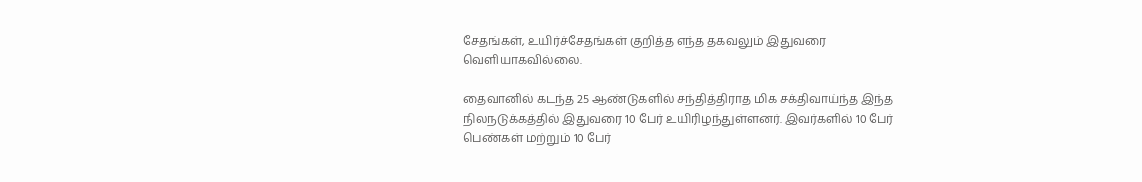சேதங்கள், உயிர்ச்சேதங்கள் குறித்த எந்த தகவலும் இதுவரை வெளியாகவில்லை.

தைவானில் கடந்த 25 ஆண்டுகளில் சந்தித்திராத மிக சக்திவாய்ந்த இந்த நிலநடுக்கத்தில் இதுவரை 10 பேர் உயிரிழந்துள்ளனர். இவர்களில் 10 பேர் பெண்கள் மற்றும் 10 பேர்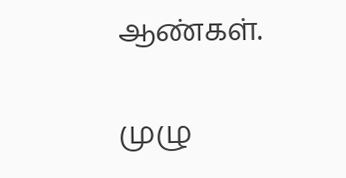ஆண்கள்.

முழு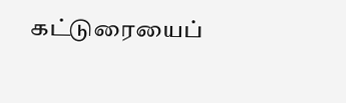கட்டுரையைப்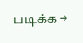படிக்க →